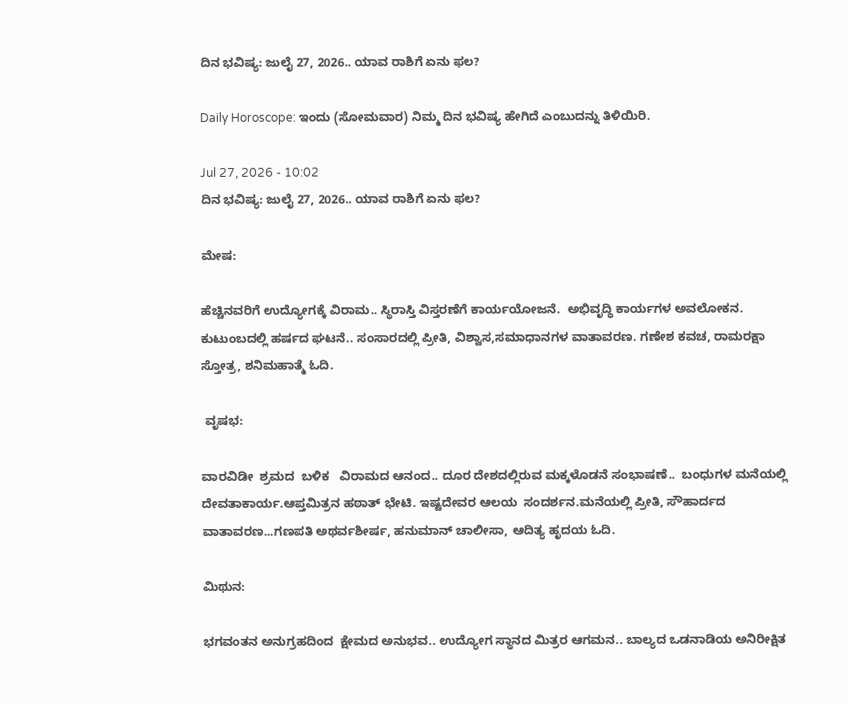ದಿನ ಭವಿಷ್ಯ: ಜುಲೈ 27, 2026.. ಯಾವ ರಾಶಿಗೆ ಏನು ಫಲ?

Daily Horoscope: ಇಂದು (ಸೋಮವಾರ) ನಿಮ್ಮ ದಿನ ಭವಿಷ್ಯ ಹೇಗಿದೆ ಎಂಬುದನ್ನು ತಿಳಿಯಿರಿ.

Jul 27, 2026 - 10:02
ದಿನ ಭವಿಷ್ಯ: ಜುಲೈ 27, 2026.. ಯಾವ ರಾಶಿಗೆ ಏನು ಫಲ?

ಮೇಷ:

ಹೆಚ್ಚಿನವರಿಗೆ ಉದ್ಯೋಗಕ್ಕೆ ವಿರಾಮ.. ಸ್ಥಿರಾಸ್ತಿ ವಿಸ್ತರಣೆಗೆ ಕಾರ್ಯಯೋಜನೆ.  ಅಭಿವೃದ್ಧಿ ಕಾರ್ಯಗಳ ಅವಲೋಕನ. ಕುಟುಂಬದಲ್ಲಿ ಹರ್ಷದ ಘಟನೆ.. ಸಂಸಾರದಲ್ಲಿ ಪ್ರೀತಿ, ವಿಶ್ವಾಸ,ಸಮಾಧಾನಗಳ ವಾತಾವರಣ. ಗಣೇಶ ಕವಚ, ರಾಮರಕ್ಷಾ ಸ್ತೋತ್ರ, ಶನಿಮಹಾತ್ಮೆ ಓದಿ.

 ವೃಷಭ:

ವಾರವಿಡೀ  ಶ್ರಮದ  ಬಳಿಕ   ವಿರಾಮದ ಆನಂದ.. ದೂರ ದೇಶದಲ್ಲಿರುವ ಮಕ್ಕಳೊಡನೆ ಸಂಭಾಷಣೆ..  ಬಂಧುಗಳ ಮನೆಯಲ್ಲಿ ದೇವತಾಕಾರ್ಯ.ಆಪ್ತಮಿತ್ರನ ಹಠಾತ್ ಭೇಟಿ. ಇಷ್ಟದೇವರ ಆಲಯ  ಸಂದರ್ಶನ.ಮನೆಯಲ್ಲಿ ಪ್ರೀತಿ, ಸೌಹಾರ್ದದ ವಾತಾವರಣ...ಗಣಪತಿ ಅಥರ್ವಶೀರ್ಷ, ಹನುಮಾನ್ ಚಾಲೀಸಾ, ಆದಿತ್ಯ ಹೃದಯ ಓದಿ.

ಮಿಥುನ:

ಭಗವಂತನ ಅನುಗ್ರಹದಿಂದ  ಕ್ಷೇಮದ ಅನುಭವ.. ಉದ್ಯೋಗ ಸ್ಥಾನದ ಮಿತ್ರರ ಆಗಮನ.. ಬಾಲ್ಯದ ಒಡನಾಡಿಯ ಅನಿರೀಕ್ಷಿತ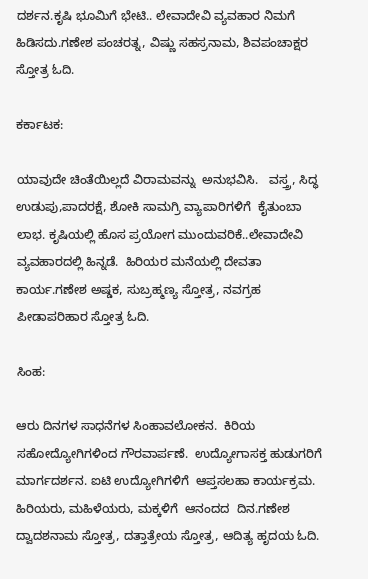ದರ್ಶನ.ಕೃಷಿ ಭೂಮಿಗೆ ಭೇಟಿ.. ಲೇವಾದೇವಿ ವ್ಯವಹಾರ ನಿಮಗೆ ಹಿಡಿಸದು.ಗಣೇಶ ಪಂಚರತ್ನ, ವಿಷ್ಣು ಸಹಸ್ರನಾಮ, ಶಿವಪಂಚಾಕ್ಷರ ಸ್ತೋತ್ರ ಓದಿ.

ಕರ್ಕಾಟಕ:

ಯಾವುದೇ ಚಿಂತೆಯಿಲ್ಲದೆ ವಿರಾಮವನ್ನು  ಅನುಭವಿಸಿ.   ವಸ್ತ್ರ, ಸಿದ್ಧ ಉಡುಪು,ಪಾದರಕ್ಷೆ, ಶೋಕಿ ಸಾಮಗ್ರಿ ವ್ಯಾಪಾರಿಗಳಿಗೆ  ಕೈತುಂಬಾ  ಲಾಭ. ಕೃಷಿಯಲ್ಲಿ ಹೊಸ ಪ್ರಯೋಗ ಮುಂದುವರಿಕೆ..ಲೇವಾದೇವಿ ವ್ಯವಹಾರದಲ್ಲಿ ಹಿನ್ನಡೆ.  ಹಿರಿಯರ ಮನೆಯಲ್ಲಿ ದೇವತಾ ಕಾರ್ಯ.ಗಣೇಶ ಅಷ್ಡಕ, ಸುಬ್ರಹ್ಮಣ್ಯ ಸ್ತೋತ್ರ, ನವಗ್ರಹ ಪೀಡಾಪರಿಹಾರ ಸ್ತೋತ್ರ ಓದಿ.

ಸಿಂಹ:

ಆರು ದಿನಗಳ ಸಾಧನೆಗಳ ಸಿಂಹಾವಲೋಕನ.  ಕಿರಿಯ ಸಹೋದ್ಯೋಗಿಗಳಿಂದ ಗೌರವಾರ್ಪಣೆ.  ಉದ್ಯೋಗಾಸಕ್ತ ಹುಡುಗರಿಗೆ  ಮಾರ್ಗದರ್ಶನ. ಐಟಿ ಉದ್ಯೋಗಿಗಳಿಗೆ  ಆಪ್ತಸಲಹಾ ಕಾರ್ಯಕ್ರಮ. ಹಿರಿಯರು, ಮಹಿಳೆಯರು, ಮಕ್ಕಳಿಗೆ  ಆನಂದದ  ದಿನ.ಗಣೇಶ ದ್ವಾದಶನಾಮ ಸ್ತೋತ್ರ, ದತ್ತಾತ್ರೇಯ ಸ್ತೋತ್ರ, ಆದಿತ್ಯ ಹೃದಯ ಓದಿ.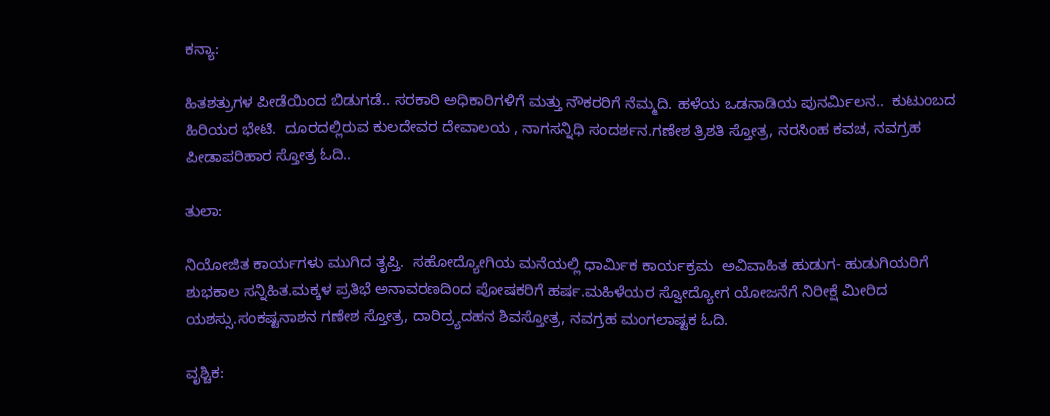ಕನ್ಯಾ:

ಹಿತಶತ್ರುಗಳ ಪೀಡೆಯಿಂದ ಬಿಡುಗಡೆ.. ಸರಕಾರಿ ಅಧಿಕಾರಿಗಳಿಗೆ ಮತ್ತು ನೌಕರರಿಗೆ ನೆಮ್ಮದಿ. ಹಳೆಯ ಒಡನಾಡಿಯ ಪುನರ್ಮಿಲನ..  ಕುಟುಂಬದ ಹಿರಿಯರ ಭೇಟಿ.  ದೂರದಲ್ಲಿರುವ ಕುಲದೇವರ ದೇವಾಲಯ , ನಾಗಸನ್ನಿಧಿ ಸಂದರ್ಶನ.ಗಣೇಶ ತ್ರಿಶತಿ ಸ್ತೋತ್ರ, ನರಸಿಂಹ ಕವಚ, ನವಗ್ರಹ ಪೀಡಾಪರಿಹಾರ ಸ್ತೋತ್ರ ಓದಿ..

ತುಲಾ:

ನಿಯೋಜಿತ ಕಾರ್ಯಗಳು ಮುಗಿದ ತೃಪ್ತಿ.  ಸಹೋದ್ಯೋಗಿಯ ಮನೆಯಲ್ಲಿ ಧಾರ್ಮಿಕ ಕಾರ್ಯಕ್ರಮ  ಅವಿವಾಹಿತ ಹುಡುಗ- ಹುಡುಗಿಯರಿಗೆ ಶುಭಕಾಲ ಸನ್ನಿಹಿತ.ಮಕ್ಕಳ ಪ್ರತಿಭೆ ಅನಾವರಣದಿಂದ ಪೋಷಕರಿಗೆ ಹರ್ಷ.ಮಹಿಳೆಯರ ಸ್ವೋದ್ಯೋಗ ಯೋಜನೆಗೆ ನಿರೀಕ್ಷೆ ಮೀರಿದ ಯಶಸ್ಸು.ಸಂಕಷ್ಟನಾಶನ ಗಣೇಶ ಸ್ತೋತ್ರ, ದಾರಿದ್ರ್ಯದಹನ ಶಿವಸ್ತೋತ್ರ, ನವಗ್ರಹ ಮಂಗಲಾಷ್ಟಕ ಓದಿ.

ವೃಶ್ಚಿಕ: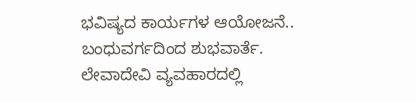ಭವಿಷ್ಯದ ಕಾರ್ಯಗಳ ಆಯೋಜನೆ.. ಬಂಧುವರ್ಗದಿಂದ ಶುಭವಾರ್ತೆ. ಲೇವಾದೇವಿ ವ್ಯವಹಾರದಲ್ಲಿ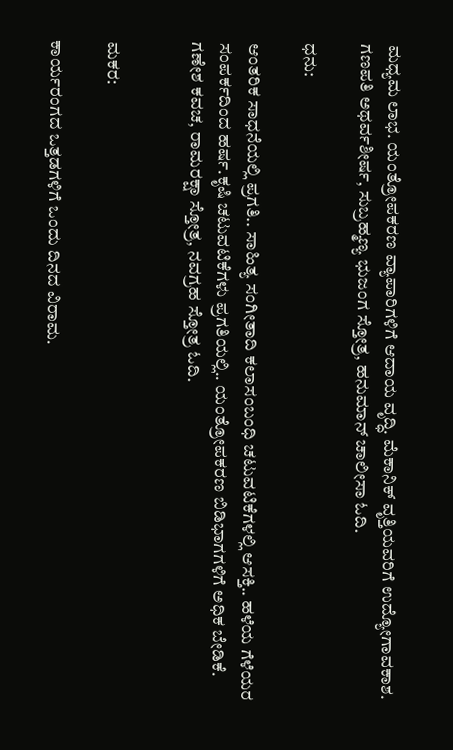ಮಧ್ಯಮ ಲಾಭ. ಯಂತ್ರೋಪಕರಣ ವ್ಯಾಪಾರಿಗಳಿಗೆ ಆದಾಯ ವೃದ್ಧಿ. ಮೆಕಾನಿಕ್ ವೃತ್ತಿಯವರಿಗೆ ಉದ್ಯೋಗಾವಕಾಶ. ಗಣಪತಿ ಅಥರ್ವಶೀರ್ಷ, ಸುಬ್ರಹ್ಮಣ್ಯ ಭುಜಂಗ ಸ್ತೋತ್ರ, ಹನುಮಾನ್ ಚಾಲೀಸಾ ಓದಿ.

ಧನು:

ಆಂತರಿಕ ಸಾಧನೆಯಲ್ಲಿ ಪ್ರಗತಿ.. ಸಾಹಿತ್ಯ ಸಂಗೀತಾದಿ ಕಲಾಸಂಬಂಧಿ ಚಟುವಟಿಕೆಗಳಲ್ಲಿ ಆಸಕ್ತಿ.. ಹಳೆಯ ಗೆಳೆಯರ ಸಂಪರ್ಕದಿಂದ ಹರ್ಷ.ಕೃಷಿ ಚಟುವಟಿಕೆಗಳು ಪ್ರಗತಿಯಲ್ಲಿ.. ಯಂತ್ರೋಪಕರಣ ಬಿಡಿಭಾಗಗಳಿಗೆ ಅಧಿಕ ಬೇಡಿಕೆ. ಗಣೇಶ ಕವಚ, ರಾಮರಕ್ಷಾ ಸ್ತೋತ್ರ, ನವಗ್ರಹ ಸ್ತೋತ್ರ ಓದಿ.


ಮಕರ:

ಕಾರ್ಯರಂಗದ ಒತ್ತಡಗಳಿಗೆ ಒಂದು ದಿನದ ವಿರಾಮ.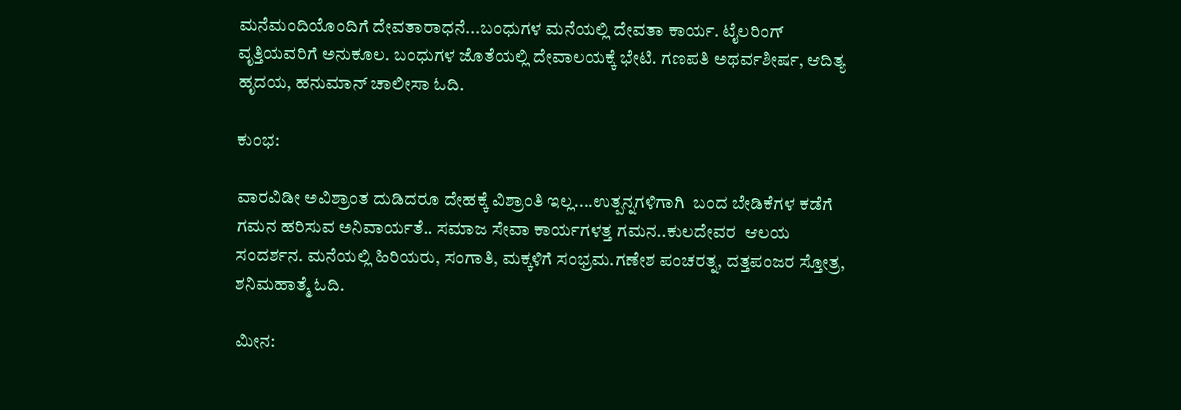ಮನೆಮಂದಿಯೊಂದಿಗೆ ದೇವತಾರಾಧನೆ...ಬಂಧುಗಳ ಮನೆಯಲ್ಲಿ ದೇವತಾ ಕಾರ್ಯ. ಟೈಲರಿಂಗ್ ವೃತ್ತಿಯವರಿಗೆ ಅನುಕೂಲ. ಬಂಧುಗಳ ಜೊತೆಯಲ್ಲಿ ದೇವಾಲಯಕ್ಕೆ ಭೇಟಿ. ಗಣಪತಿ ಅಥರ್ವಶೀರ್ಷ, ಆದಿತ್ಯ ಹೃದಯ, ಹನುಮಾನ್ ಚಾಲೀಸಾ ಓದಿ.

ಕುಂಭ:

ವಾರವಿಡೀ ಅವಿಶ್ರಾಂತ ದುಡಿದರೂ ದೇಹಕ್ಕೆ ವಿಶ್ರಾಂತಿ ಇಲ್ಲ....ಉತ್ಪನ್ನಗಳಿಗಾಗಿ  ಬಂದ ಬೇಡಿಕೆಗಳ ಕಡೆಗೆ ಗಮನ ಹರಿಸುವ ಅನಿವಾರ್ಯತೆ.. ಸಮಾಜ ಸೇವಾ ಕಾರ್ಯಗಳತ್ತ ಗಮನ..ಕುಲದೇವರ  ಆಲಯ ಸಂದರ್ಶನ. ಮನೆಯಲ್ಲಿ ಹಿರಿಯರು, ಸಂಗಾತಿ, ಮಕ್ಕಳಿಗೆ ಸಂಭ್ರಮ.ಗಣೇಶ ಪಂಚರತ್ನ, ದತ್ತಪಂಜರ ಸ್ತೋತ್ರ, ಶನಿಮಹಾತ್ಮೆ ಓದಿ.

ಮೀನ: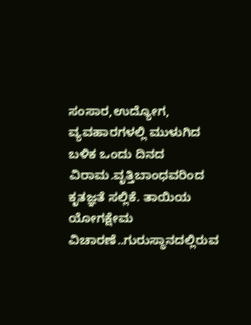ಸಂಸಾರ,ಉದ್ಯೋಗ, ವ್ಯವಹಾರಗಳಲ್ಲಿ ಮುಳುಗಿದ  ಬಳಿಕ ಒಂದು ದಿನದ ವಿರಾಮ.ವೃತ್ತಿಬಾಂಧವರಿಂದ ಕೃತಜ್ಞತೆ ಸಲ್ಲಿಕೆ. ತಾಯಿಯ ಯೋಗಕ್ಷೇಮ ವಿಚಾರಣೆ..ಗುರುಸ್ಥಾನದಲ್ಲಿರುವ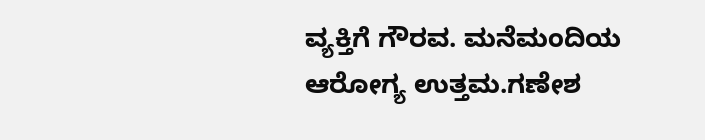ವ್ಯಕ್ತಿಗೆ ಗೌರವ. ಮನೆಮಂದಿಯ ಆರೋಗ್ಯ ಉತ್ತಮ.ಗಣೇಶ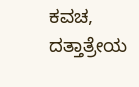ಕವಚ, ದತ್ತಾತ್ರೇಯ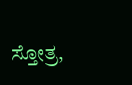ಸ್ತೋತ್ರ,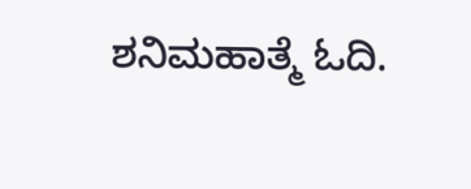ಶನಿಮಹಾತ್ಮೆ ಓದಿ.